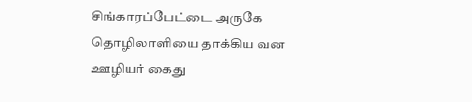சிங்காரப்பேட்டை அருகே தொழிலாளியை தாக்கிய வன ஊழியர் கைது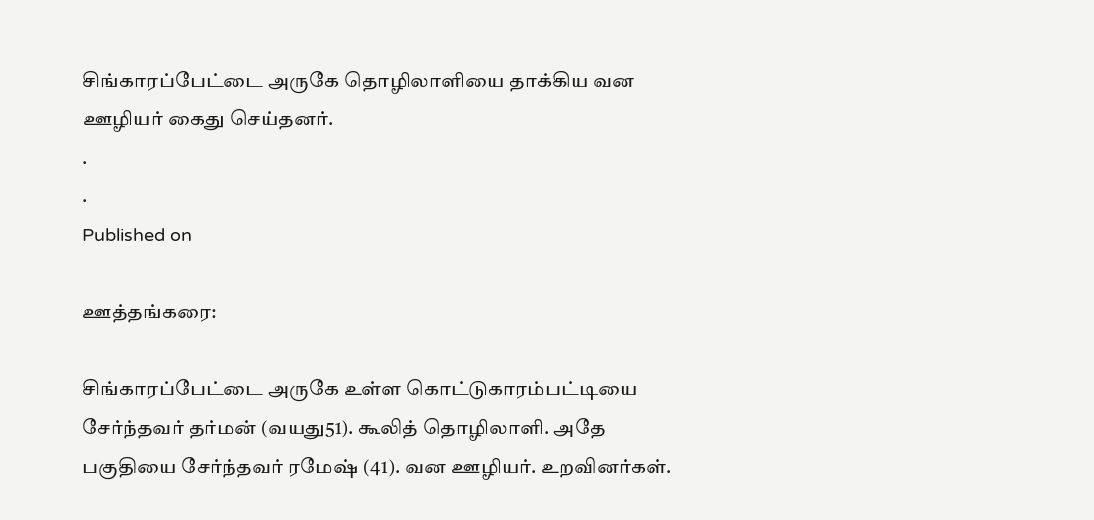சிங்காரப்பேட்டை அருகே தொழிலாளியை தாக்கிய வன ஊழியர் கைது செய்தனர்.
.
.
Published on

ஊத்தங்கரை:

சிங்காரப்பேட்டை அருகே உள்ள கொட்டுகாரம்பட்டியை சேர்ந்தவர் தர்மன் (வயது51). கூலித் தொழிலாளி. அதே பகுதியை சேர்ந்தவர் ரமேஷ் (41). வன ஊழியர். உறவினர்கள்.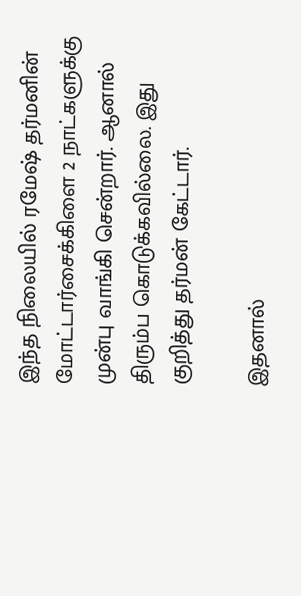இந்த நிலையில் ரமேஷ் தர்மனின் மோட்டார்சைக்கிளை 2 நாட்களுக்கு முன்பு வாங்கி சென்றார். ஆனால் திரும்ப கொடுக்கவில்லை. இது குறித்து தர்மன் கேட்டார்.

இதனால்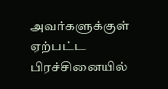அவர்களுக்குள் ஏற்பட்ட பிரச்சினையில்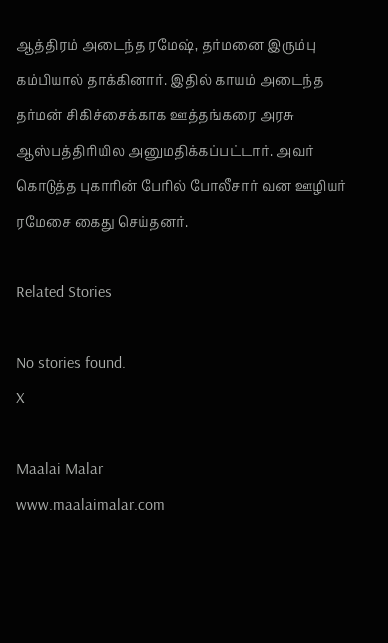ஆத்திரம் அடைந்த ரமேஷ், தர்மனை இரும்பு கம்பியால் தாக்கினார். இதில் காயம் அடைந்த தர்மன் சிகிச்சைக்காக ஊத்தங்கரை அரசு ஆஸ்பத்திரியில அனுமதிக்கப்பட்டார். அவர் கொடுத்த புகாரின் பேரில் போலீசார் வன ஊழியர் ரமேசை கைது செய்தனர்.

Related Stories

No stories found.
X

Maalai Malar
www.maalaimalar.com